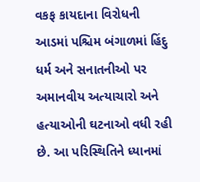વકફ કાયદાના વિરોધની આડમાં પશ્ચિમ બંગાળમાં હિંદુ ધર્મ અને સનાતનીઓ પર અમાનવીય અત્યાચારો અને હત્યાઓની ઘટનાઓ વધી રહી છે. આ પરિસ્થિતિને ધ્યાનમાં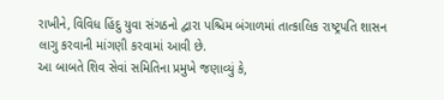રાખીને, વિવિધ હિંદુ યુવા સંગઠનો દ્વારા પશ્ચિમ બંગાળમાં તાત્કાલિક રાષ્ટ્રપતિ શાસન લાગુ કરવાની માંગણી કરવામાં આવી છે.
આ બાબતે શિવ સેવાં સમિતિના પ્રમુખે જણાવ્યું કે,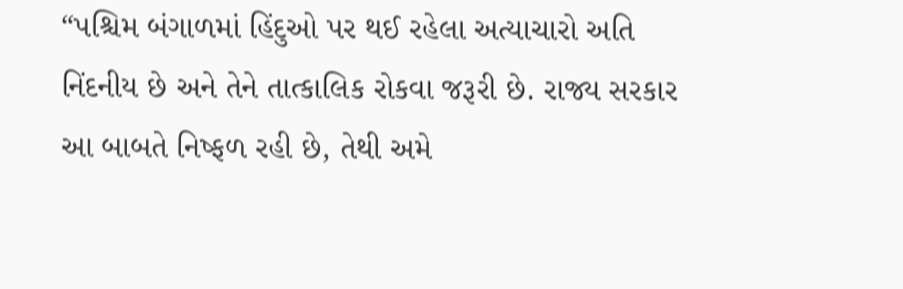“પશ્ચિમ બંગાળમાં હિંદુઓ પર થઈ રહેલા અત્યાચારો અતિ નિંદનીય છે અને તેને તાત્કાલિક રોકવા જરૂરી છે. રાજ્ય સરકાર આ બાબતે નિષ્ફળ રહી છે, તેથી અમે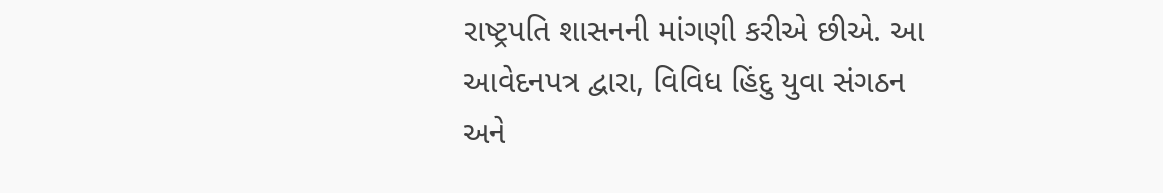રાષ્ટ્રપતિ શાસનની માંગણી કરીએ છીએ. આ આવેદનપત્ર દ્વારા, વિવિધ હિંદુ યુવા સંગઠન અને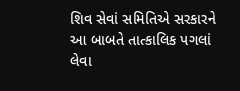શિવ સેવાં સમિતિએ સરકારને આ બાબતે તાત્કાલિક પગલાં લેવા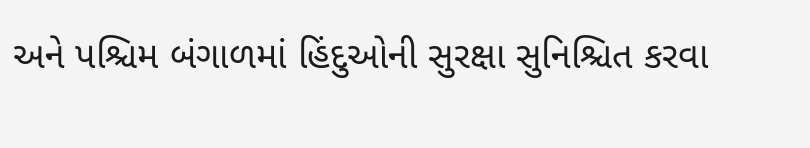અને પશ્ચિમ બંગાળમાં હિંદુઓની સુરક્ષા સુનિશ્ચિત કરવા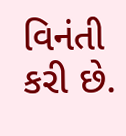વિનંતી કરી છે.